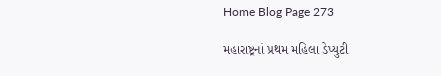Home Blog Page 273

મહારાષ્ટ્રનાં પ્રથમ મહિલા ડેપ્યુટી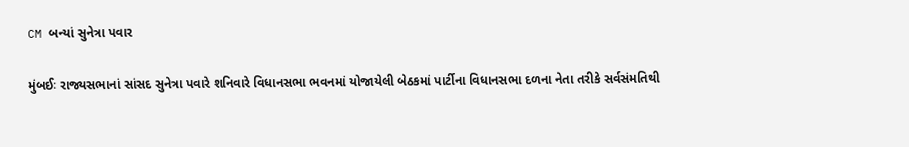CM બન્યાં સુનેત્રા પવાર

મુંબઈઃ રાજ્યસભાનાં સાંસદ સુનેત્રા પવારે શનિવારે વિધાનસભા ભવનમાં યોજાયેલી બેઠકમાં પાર્ટીના વિધાનસભા દળના નેતા તરીકે સર્વસંમતિથી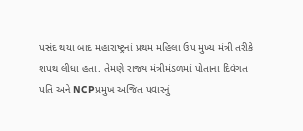પસંદ થયા બાદ મહારાષ્ટ્રનાં પ્રથમ મહિલા ઉપ મુખ્ય મંત્રી તરીકે શપથ લીધા હતા. તેમણે રાજ્ય મંત્રીમંડળમાં પોતાના દિવંગત પતિ અને NCPપ્રમુખ અજિત પવારનું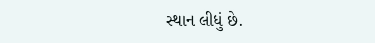સ્થાન લીધું છે.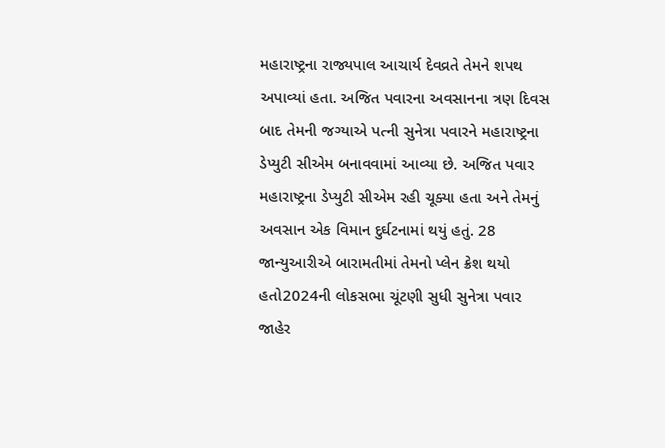મહારાષ્ટ્રના રાજ્યપાલ આચાર્ય દેવવ્રતે તેમને શપથ અપાવ્યાં હતા. અજિત પવારના અવસાનના ત્રણ દિવસ બાદ તેમની જગ્યાએ પત્ની સુનેત્રા પવારને મહારાષ્ટ્રના ડેપ્યુટી સીએમ બનાવવામાં આવ્યા છે. અજિત પવાર મહારાષ્ટ્રના ડેપ્યુટી સીએમ રહી ચૂક્યા હતા અને તેમનું અવસાન એક વિમાન દુર્ઘટનામાં થયું હતું. 28 જાન્યુઆરીએ બારામતીમાં તેમનો પ્લેન ક્રેશ થયો હતો2024ની લોકસભા ચૂંટણી સુધી સુનેત્રા પવાર જાહેર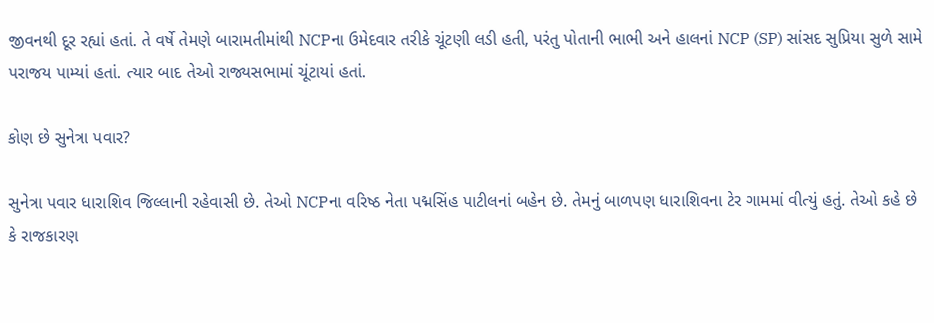જીવનથી દૂર રહ્યાં હતાં. તે વર્ષે તેમણે બારામતીમાંથી NCPના ઉમેદવાર તરીકે ચૂંટણી લડી હતી, પરંતુ પોતાની ભાભી અને હાલનાં NCP (SP) સાંસદ સુપ્રિયા સુળે સામે પરાજય પામ્યાં હતાં. ત્યાર બાદ તેઓ રાજ્યસભામાં ચૂંટાયાં હતાં.

કોણ છે સુનેત્રા પવાર?

સુનેત્રા પવાર ધારાશિવ જિલ્લાની રહેવાસી છે. તેઓ NCPના વરિષ્ઠ નેતા પદ્મસિંહ પાટીલનાં બહેન છે. તેમનું બાળપણ ધારાશિવના ટેર ગામમાં વીત્યું હતું. તેઓ કહે છે કે રાજકારણ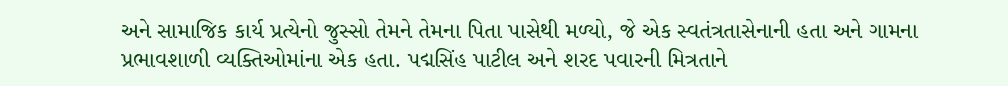અને સામાજિક કાર્ય પ્રત્યેનો જુસ્સો તેમને તેમના પિતા પાસેથી મળ્યો, જે એક સ્વતંત્રતાસેનાની હતા અને ગામના પ્રભાવશાળી વ્યક્તિઓમાંના એક હતા. પદ્મસિંહ પાટીલ અને શરદ પવારની મિત્રતાને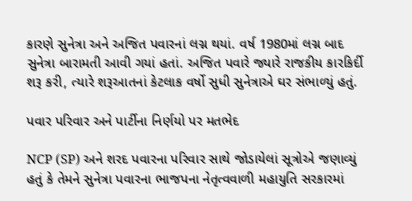કારણે સુનેત્રા અને અજિત પવારનાં લગ્ન થયાં. વર્ષ 1980માં લગ્ન બાદ સુનેત્રા બારામતી આવી ગયાં હતાં. અજિત પવારે જ્યારે રાજકીય કારકિર્દી શરૂ કરી, ત્યારે શરૂઆતનાં કેટલાક વર્ષો સુધી સુનેત્રાએ ઘર સંભાળ્યું હતું.

પવાર પરિવાર અને પાર્ટીના નિર્ણયો પર મતભેદ

NCP (SP) અને શરદ પવારના પરિવાર સાથે જોડાયેલાં સૂત્રોએ જણાવ્યું હતું કે તેમને સુનેત્રા પવારના ભાજપના નેતૃત્વવાળી મહાયુતિ સરકારમાં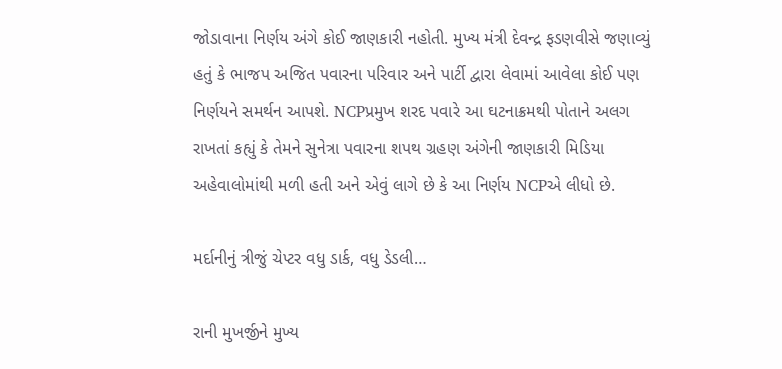જોડાવાના નિર્ણય અંગે કોઈ જાણકારી નહોતી. મુખ્ય મંત્રી દેવન્દ્ર ફડણવીસે જણાવ્યું હતું કે ભાજપ અજિત પવારના પરિવાર અને પાર્ટી દ્વારા લેવામાં આવેલા કોઈ પણ નિર્ણયને સમર્થન આપશે. NCPપ્રમુખ શરદ પવારે આ ઘટનાક્રમથી પોતાને અલગ રાખતાં કહ્યું કે તેમને સુનેત્રા પવારના શપથ ગ્રહણ અંગેની જાણકારી મિડિયા અહેવાલોમાંથી મળી હતી અને એવું લાગે છે કે આ નિર્ણય NCPએ લીધો છે.

મર્દાનીનું ત્રીજું ચેપ્ટર વધુ ડાર્ક, વધુ ડેડલી…

રાની મુખર્જીને મુખ્ય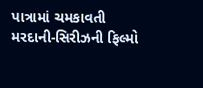પાત્રામાં ચમકાવતી મરદાની-સિરીઝની ફિલ્મો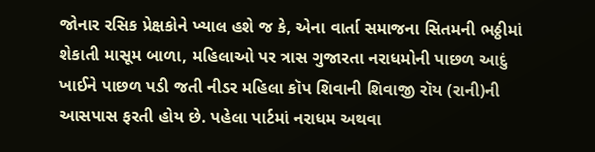જોનાર રસિક પ્રેક્ષકોને ખ્યાલ હશે જ કે, એના વાર્તા સમાજના સિતમની ભઠ્ઠીમાં શેકાતી માસૂમ બાળા, મહિલાઓ પર ત્રાસ ગુજારતા નરાધમોની પાછળ આદું ખાઈને પાછળ પડી જતી નીડર મહિલા કૉપ શિવાની શિવાજી રૉય (રાની)ની આસપાસ ફરતી હોય છે. પહેલા પાર્ટમાં નરાધમ અથવા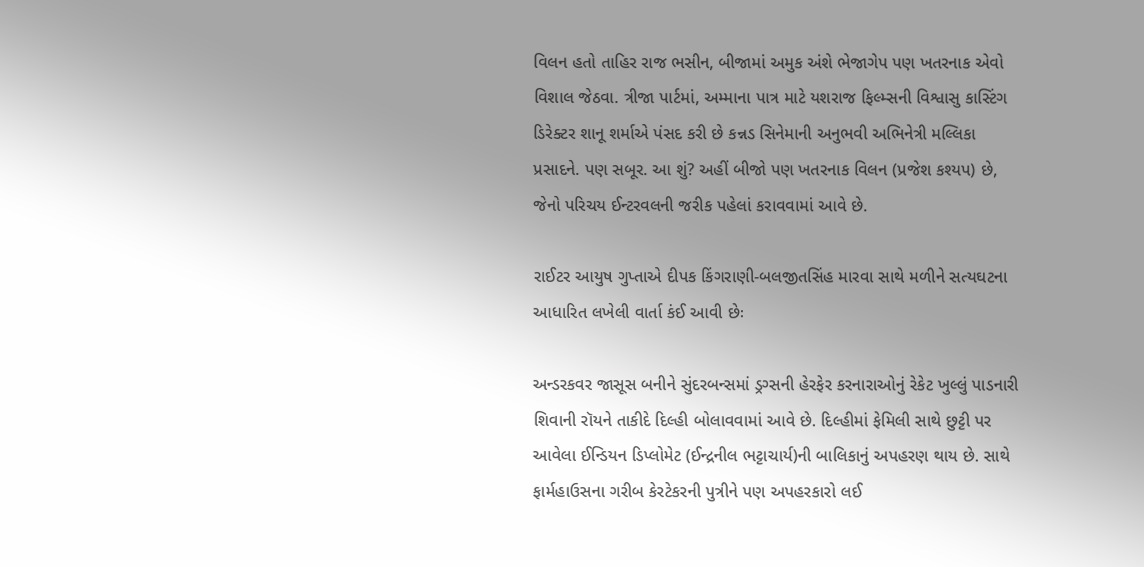વિલન હતો તાહિર રાજ ભસીન, બીજામાં અમુક અંશે ભેજાગેપ પણ ખતરનાક એવો વિશાલ જેઠવા. ત્રીજા પાર્ટમાં, અમ્માના પાત્ર માટે યશરાજ ફિલ્મ્સની વિશ્વાસુ કાસ્ટિંગ ડિરેક્ટર શાનૂ શર્માએ પંસદ કરી છે કન્નડ સિનેમાની અનુભવી અભિનેત્રી મલ્લિકા પ્રસાદને. પણ સબૂર. આ શું? અહીં બીજો પણ ખતરનાક વિલન (પ્રજેશ કશ્યપ) છે, જેનો પરિચય ઈન્ટરવલની જરીક પહેલાં કરાવવામાં આવે છે.

રાઈટર આયુષ ગુપ્તાએ દીપક કિંગરાણી-બલજીતસિંહ મારવા સાથે મળીને સત્યઘટના આધારિત લખેલી વાર્તા કંઈ આવી છેઃ

અન્ડરકવર જાસૂસ બનીને સુંદરબન્સમાં ડ્રગ્સની હેરફેર કરનારાઓનું રેકેટ ખુલ્લું પાડનારી શિવાની રૉયને તાકીદે દિલ્હી બોલાવવામાં આવે છે. દિલ્હીમાં ફેમિલી સાથે છુટ્ટી પર આવેલા ઈન્ડિયન ડિપ્લોમેટ (ઈન્દ્રનીલ ભટ્ટાચાર્ય)ની બાલિકાનું અપહરણ થાય છે. સાથે ફાર્મહાઉસના ગરીબ કેરટેકરની પુત્રીને પણ અપહરકારો લઈ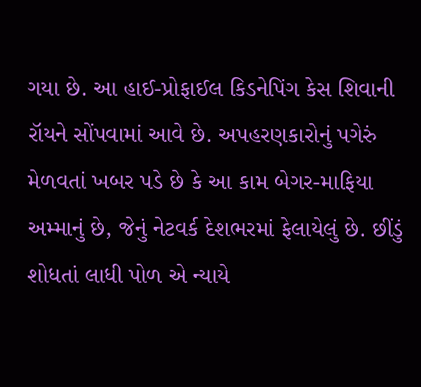ગયા છે. આ હાઈ-પ્રોફાઈલ કિડનેપિંગ કેસ શિવાની રૉયને સોંપવામાં આવે છે. અપહરણકારોનું પગેરું મેળવતાં ખબર પડે છે કે આ કામ બેગર-માફિયા અમ્માનું છે, જેનું નેટવર્ક દેશભરમાં ફેલાયેલું છે. છીંડું શોધતાં લાધી પોળ એ ન્યાયે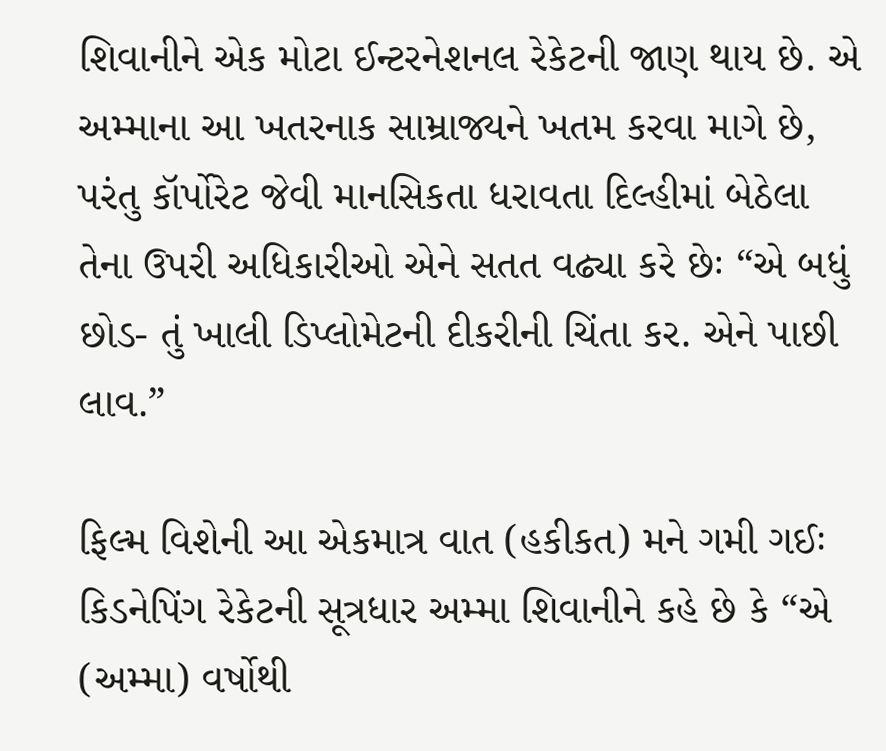શિવાનીને એક મોટા ઈન્ટરનેશનલ રેકેટની જાણ થાય છે. એ અમ્માના આ ખતરનાક સામ્રાજ્યને ખતમ કરવા માગે છે, પરંતુ કૉર્પોરેટ જેવી માનસિકતા ધરાવતા દિલ્હીમાં બેઠેલા તેના ઉપરી અધિકારીઓ એને સતત વઢ્યા કરે છેઃ “એ બધું છોડ- તું ખાલી ડિપ્લોમેટની દીકરીની ચિંતા કર. એને પાછી લાવ.”

ફિલ્મ વિશેની આ એકમાત્ર વાત (હકીકત) મને ગમી ગઈઃ કિડનેપિંગ રેકેટની સૂત્રધાર અમ્મા શિવાનીને કહે છે કે “એ (અમ્મા) વર્ષોથી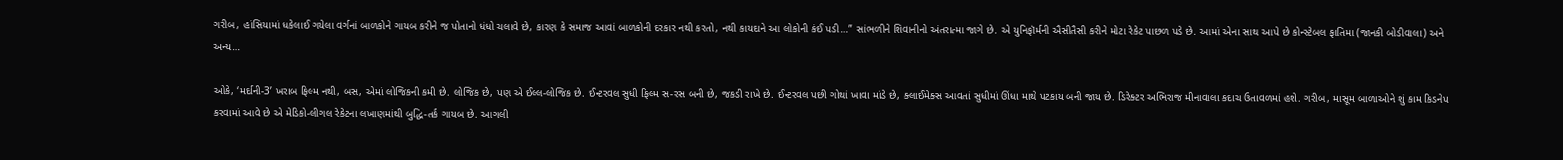ગરીબ, હાંસિયામાં ધકેલાઈ ગયેલા વર્ગનાં બાળકોને ગાયબ કરીને જ પોતાનો ધંધો ચલાવે છે, કારણ કે સમાજ આવાં બાળકોની દરકાર નથી કરતો, નથી કાયદાને આ લોકોની કંઈ પડી…” સાંભળીને શિવાનીનો અંતરાત્મા જાગે છે. એ યુનિફૉર્મની ઐસીતૈસી કરીને મોટા રેકેટ પાછળ પડે છે. આમાં એના સાથ આપે છે કોન્સ્ટેબલ ફાતિમા (જાનકી બોડીવાલા) અને અન્ય…

ઓકે, ‘મર્દાની-3’ ખરાબ ફિલ્મ નથી, બસ, એમાં લોજિકની કમી છે. લોજિક છે, પણ એ ઈલ્લ-લોજિક છે. ઈન્ટરવલ સુધી ફિલ્મ સ-રસ બની છે, જકડી રાખે છે. ઈન્ટરવલ પછી ગોથાં ખાવા માંડે છે, ક્લાઈમેક્સ આવતાં સુધીમાં ઊંધા માથે પટકાય બની જાય છે. ડિરેક્ટર અભિરાજ મીનાવાલા કદાચ ઉતાવળમાં હશે. ગરીબ, માસૂમ બાળાઓને શું કામ કિડનેપ કરવામાં આવે છે એ મેડિકો-લીગલ રેકેટના લખાણમાંથી બુદ્ધિ-તર્ક ગાયબ છે. આગલી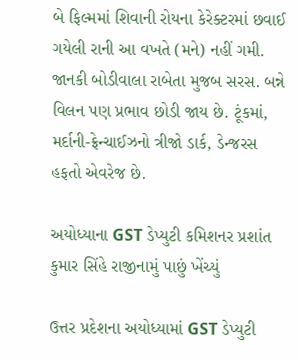બે ફિલ્મમાં શિવાની રોયના કેરેક્ટરમાં છવાઈ ગયેલી રાની આ વખતે (મને) નહીં ગમી. જાનકી બોડીવાલા રાબેતા મુજબ સરસ. બન્ને વિલન પણ પ્રભાવ છોડી જાય છે. ટૂંકમાં, મર્દાની-ફ્રેન્ચાઈઝનો ત્રીજો ડાર્ક, ડેન્જરસ હફતો એવરેજ છે.

અયોધ્યાના GST ડેપ્યુટી કમિશનર પ્રશાંત કુમાર સિંહે રાજીનામું પાછું ખેંચ્યું

ઉત્તર પ્રદેશના અયોધ્યામાં GST ડેપ્યુટી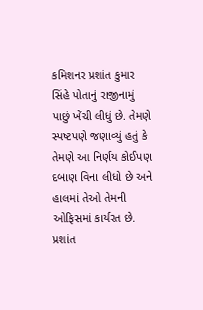કમિશનર પ્રશાંત કુમાર સિંહે પોતાનું રાજીનામું પાછું ખેંચી લીધું છે. તેમણે સ્પષ્ટપણે જણાવ્યું હતું કે તેમણે આ નિર્ણય કોઈપણ દબાણ વિના લીધો છે અને હાલમાં તેઓ તેમની ઓફિસમાં કાર્યરત છે. પ્રશાંત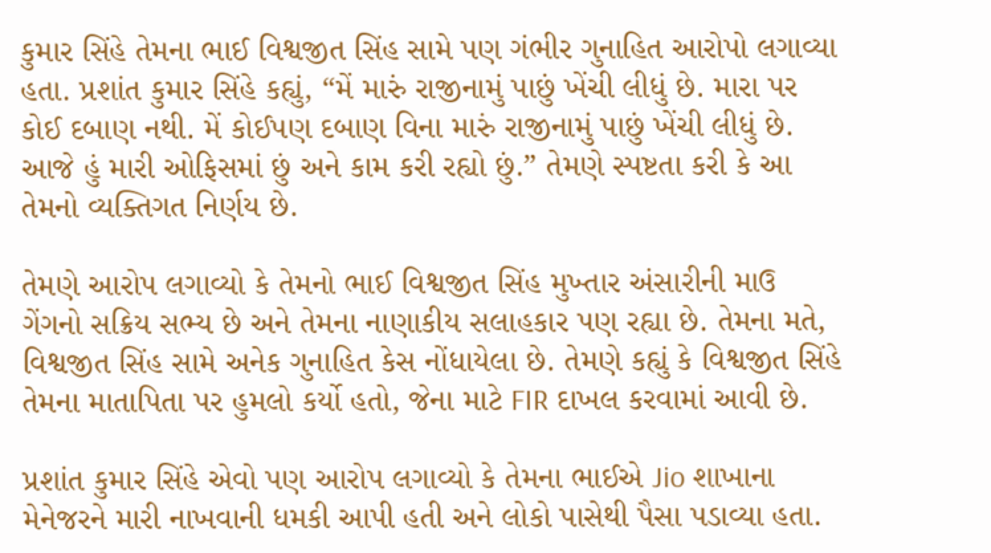કુમાર સિંહે તેમના ભાઈ વિશ્વજીત સિંહ સામે પણ ગંભીર ગુનાહિત આરોપો લગાવ્યા હતા. પ્રશાંત કુમાર સિંહે કહ્યું, “મેં મારું રાજીનામું પાછું ખેંચી લીધું છે. મારા પર કોઈ દબાણ નથી. મેં કોઈપણ દબાણ વિના મારું રાજીનામું પાછું ખેંચી લીધું છે. આજે હું મારી ઓફિસમાં છું અને કામ કરી રહ્યો છું.” તેમણે સ્પષ્ટતા કરી કે આ તેમનો વ્યક્તિગત નિર્ણય છે.

તેમણે આરોપ લગાવ્યો કે તેમનો ભાઈ વિશ્વજીત સિંહ મુખ્તાર અંસારીની માઉ ગેંગનો સક્રિય સભ્ય છે અને તેમના નાણાકીય સલાહકાર પણ રહ્યા છે. તેમના મતે, વિશ્વજીત સિંહ સામે અનેક ગુનાહિત કેસ નોંધાયેલા છે. તેમણે કહ્યું કે વિશ્વજીત સિંહે તેમના માતાપિતા પર હુમલો કર્યો હતો, જેના માટે FIR દાખલ કરવામાં આવી છે.

પ્રશાંત કુમાર સિંહે એવો પણ આરોપ લગાવ્યો કે તેમના ભાઈએ Jio શાખાના મેનેજરને મારી નાખવાની ધમકી આપી હતી અને લોકો પાસેથી પૈસા પડાવ્યા હતા.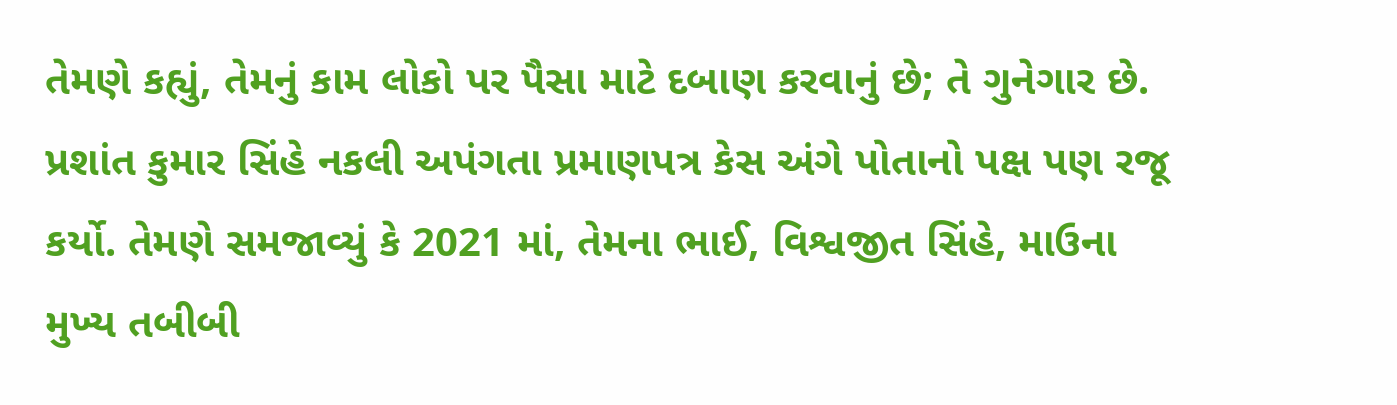તેમણે કહ્યું, તેમનું કામ લોકો પર પૈસા માટે દબાણ કરવાનું છે; તે ગુનેગાર છે. પ્રશાંત કુમાર સિંહે નકલી અપંગતા પ્રમાણપત્ર કેસ અંગે પોતાનો પક્ષ પણ રજૂ કર્યો. તેમણે સમજાવ્યું કે 2021 માં, તેમના ભાઈ, વિશ્વજીત સિંહે, માઉના મુખ્ય તબીબી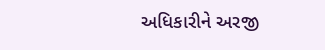અધિકારીને અરજી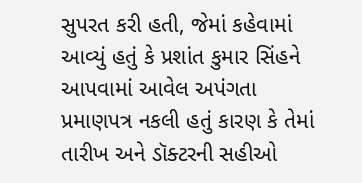સુપરત કરી હતી, જેમાં કહેવામાં આવ્યું હતું કે પ્રશાંત કુમાર સિંહને આપવામાં આવેલ અપંગતા પ્રમાણપત્ર નકલી હતું કારણ કે તેમાં તારીખ અને ડૉક્ટરની સહીઓ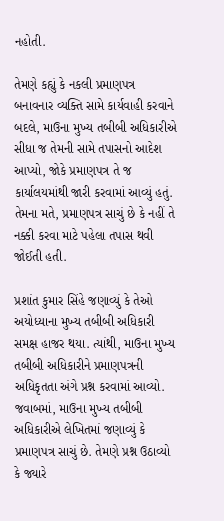નહોતી.

તેમણે કહ્યું કે નકલી પ્રમાણપત્ર બનાવનાર વ્યક્તિ સામે કાર્યવાહી કરવાને બદલે, માઉના મુખ્ય તબીબી અધિકારીએ સીધા જ તેમની સામે તપાસનો આદેશ આપ્યો, જોકે પ્રમાણપત્ર તે જ કાર્યાલયમાંથી જારી કરવામાં આવ્યું હતું. તેમના મતે, પ્રમાણપત્ર સાચું છે કે નહીં તે નક્કી કરવા માટે પહેલા તપાસ થવી જોઈતી હતી.

પ્રશાંત કુમાર સિંહે જણાવ્યું કે તેઓ અયોધ્યાના મુખ્ય તબીબી અધિકારી સમક્ષ હાજર થયા. ત્યાંથી, માઉના મુખ્ય તબીબી અધિકારીને પ્રમાણપત્રની અધિકૃતતા અંગે પ્રશ્ન કરવામાં આવ્યો. જવાબમાં, માઉના મુખ્ય તબીબી અધિકારીએ લેખિતમાં જણાવ્યું કે પ્રમાણપત્ર સાચું છે. તેમણે પ્રશ્ન ઉઠાવ્યો કે જ્યારે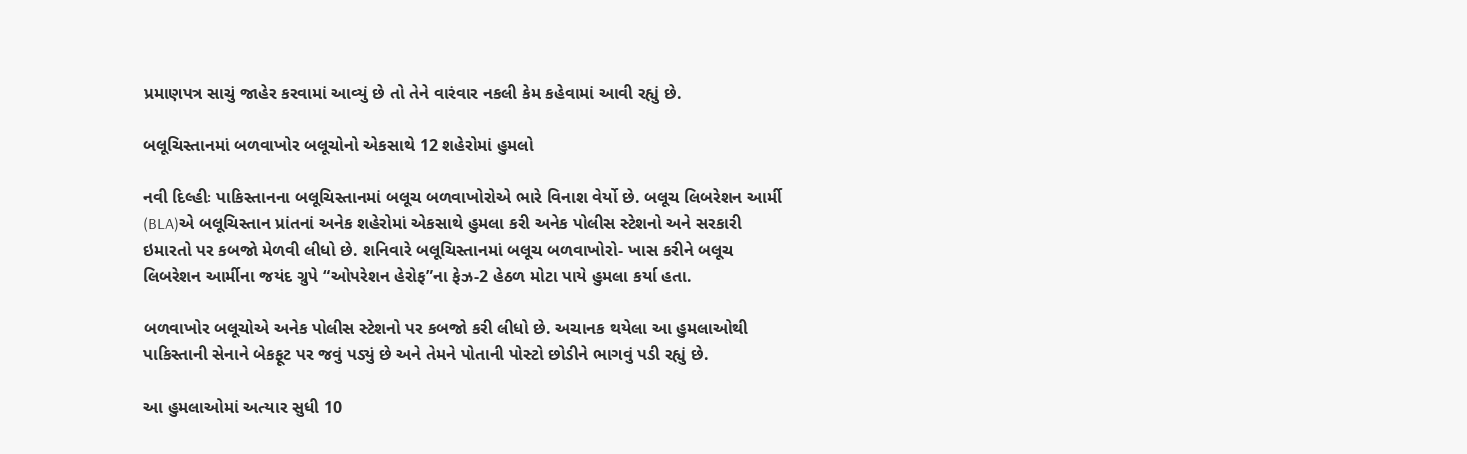પ્રમાણપત્ર સાચું જાહેર કરવામાં આવ્યું છે તો તેને વારંવાર નકલી કેમ કહેવામાં આવી રહ્યું છે.

બલૂચિસ્તાનમાં બળવાખોર બલૂચોનો એકસાથે 12 શહેરોમાં હુમલો

નવી દિલ્હીઃ પાકિસ્તાનના બલૂચિસ્તાનમાં બલૂચ બળવાખોરોએ ભારે વિનાશ વેર્યો છે. બલૂચ લિબરેશન આર્મી (BLA)એ બલૂચિસ્તાન પ્રાંતનાં અનેક શહેરોમાં એકસાથે હુમલા કરી અનેક પોલીસ સ્ટેશનો અને સરકારી ઇમારતો પર કબજો મેળવી લીધો છે. શનિવારે બલૂચિસ્તાનમાં બલૂચ બળવાખોરો- ખાસ કરીને બલૂચ લિબરેશન આર્મીના જયંદ ગ્રુપે “ઓપરેશન હેરોફ”ના ફેઝ-2 હેઠળ મોટા પાયે હુમલા કર્યા હતા.

બળવાખોર બલૂચોએ અનેક પોલીસ સ્ટેશનો પર કબજો કરી લીધો છે. અચાનક થયેલા આ હુમલાઓથી પાકિસ્તાની સેનાને બેકફૂટ પર જવું પડ્યું છે અને તેમને પોતાની પોસ્ટો છોડીને ભાગવું પડી રહ્યું છે.

આ હુમલાઓમાં અત્યાર સુધી 10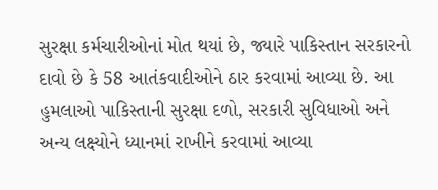સુરક્ષા કર્મચારીઓનાં મોત થયાં છે, જ્યારે પાકિસ્તાન સરકારનો દાવો છે કે 58 આતંકવાદીઓને ઠાર કરવામાં આવ્યા છે. આ હુમલાઓ પાકિસ્તાની સુરક્ષા દળો, સરકારી સુવિધાઓ અને અન્ય લક્ષ્યોને ધ્યાનમાં રાખીને કરવામાં આવ્યા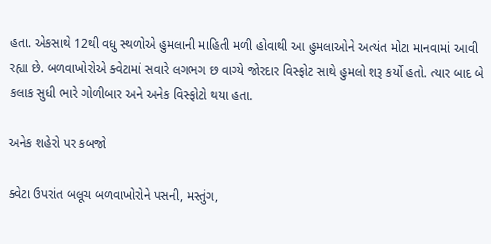હતા. એકસાથે 12થી વધુ સ્થળોએ હુમલાની માહિતી મળી હોવાથી આ હુમલાઓને અત્યંત મોટા માનવામાં આવી રહ્યા છે. બળવાખોરોએ ક્વેટામાં સવારે લગભગ છ વાગ્યે જોરદાર વિસ્ફોટ સાથે હુમલો શરૂ કર્યો હતો. ત્યાર બાદ બે કલાક સુધી ભારે ગોળીબાર અને અનેક વિસ્ફોટો થયા હતા.

અનેક શહેરો પર કબજો

ક્વેટા ઉપરાંત બલૂચ બળવાખોરોને પસની, મસ્તુંગ,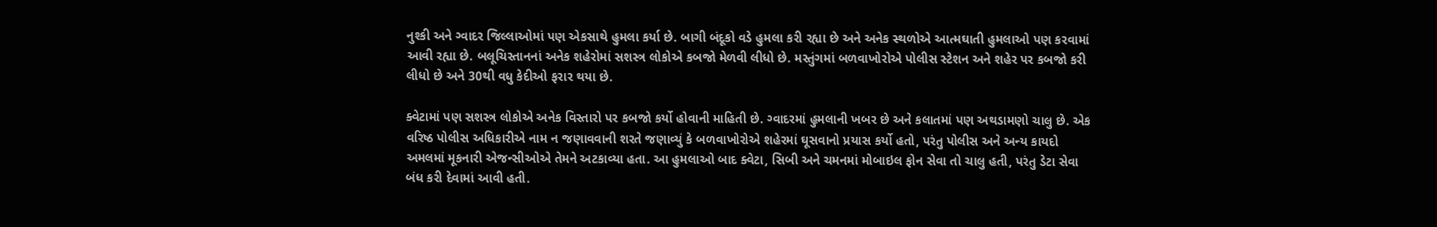નુશ્કી અને ગ્વાદર જિલ્લાઓમાં પણ એકસાથે હુમલા કર્યા છે. બાગી બંદૂકો વડે હુમલા કરી રહ્યા છે અને અનેક સ્થળોએ આત્મઘાતી હુમલાઓ પણ કરવામાં આવી રહ્યા છે. બલૂચિસ્તાનનાં અનેક શહેરોમાં સશસ્ત્ર લોકોએ કબજો મેળવી લીધો છે. મસ્તુંગમાં બળવાખોરોએ પોલીસ સ્ટેશન અને શહેર પર કબજો કરી લીધો છે અને 30થી વધુ કેદીઓ ફરાર થયા છે.

ક્વેટામાં પણ સશસ્ત્ર લોકોએ અનેક વિસ્તારો પર કબજો કર્યો હોવાની માહિતી છે. ગ્વાદરમાં હુમલાની ખબર છે અને કલાતમાં પણ અથડામણો ચાલુ છે. એક વરિષ્ઠ પોલીસ અધિકારીએ નામ ન જણાવવાની શરતે જણાવ્યું કે બળવાખોરોએ શહેરમાં ઘૂસવાનો પ્રયાસ કર્યો હતો, પરંતુ પોલીસ અને અન્ય કાયદો અમલમાં મૂકનારી એજન્સીઓએ તેમને અટકાવ્યા હતા. આ હુમલાઓ બાદ ક્વેટા, સિબી અને ચમનમાં મોબાઇલ ફોન સેવા તો ચાલુ હતી, પરંતુ ડેટા સેવા બંધ કરી દેવામાં આવી હતી.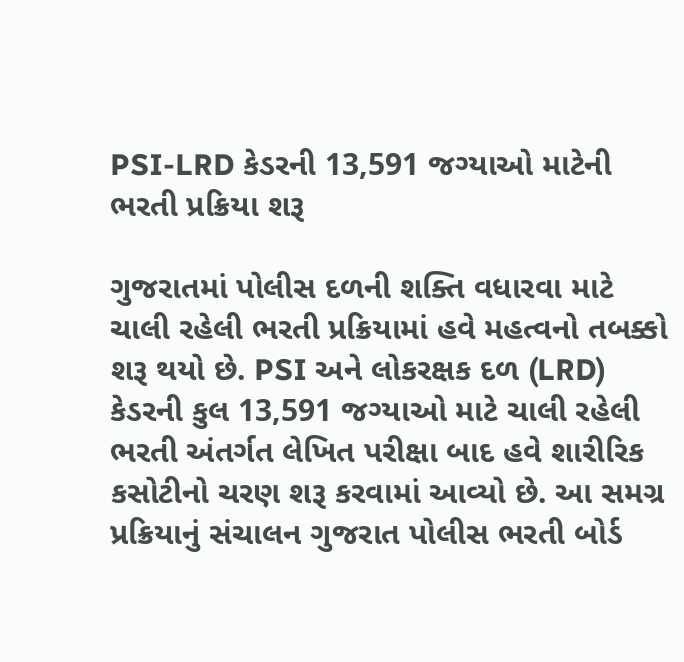PSI-LRD કેડરની 13,591 જગ્યાઓ માટેની ભરતી પ્રક્રિયા શરૂ

ગુજરાતમાં પોલીસ દળની શક્તિ વધારવા માટે ચાલી રહેલી ભરતી પ્રક્રિયામાં હવે મહત્વનો તબક્કો શરૂ થયો છે. PSI અને લોકરક્ષક દળ (LRD) કેડરની કુલ 13,591 જગ્યાઓ માટે ચાલી રહેલી ભરતી અંતર્ગત લેખિત પરીક્ષા બાદ હવે શારીરિક કસોટીનો ચરણ શરૂ કરવામાં આવ્યો છે. આ સમગ્ર પ્રક્રિયાનું સંચાલન ગુજરાત પોલીસ ભરતી બોર્ડ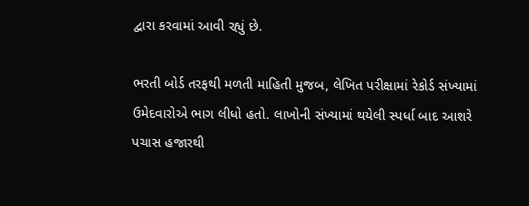દ્વારા કરવામાં આવી રહ્યું છે.

ભરતી બોર્ડ તરફથી મળતી માહિતી મુજબ, લેખિત પરીક્ષામાં રેકોર્ડ સંખ્યામાં ઉમેદવારોએ ભાગ લીધો હતો. લાખોની સંખ્યામાં થયેલી સ્પર્ધા બાદ આશરે પચાસ હજારથી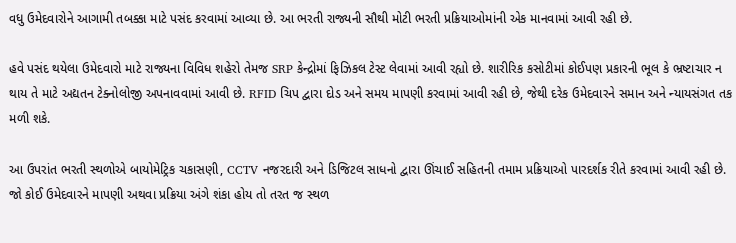વધુ ઉમેદવારોને આગામી તબક્કા માટે પસંદ કરવામાં આવ્યા છે. આ ભરતી રાજ્યની સૌથી મોટી ભરતી પ્રક્રિયાઓમાંની એક માનવામાં આવી રહી છે.

હવે પસંદ થયેલા ઉમેદવારો માટે રાજ્યના વિવિધ શહેરો તેમજ SRP કેન્દ્રોમાં ફિઝિકલ ટેસ્ટ લેવામાં આવી રહ્યો છે. શારીરિક કસોટીમાં કોઈપણ પ્રકારની ભૂલ કે ભ્રષ્ટાચાર ન થાય તે માટે અદ્યતન ટેક્નોલોજી અપનાવવામાં આવી છે. RFID ચિપ દ્વારા દોડ અને સમય માપણી કરવામાં આવી રહી છે, જેથી દરેક ઉમેદવારને સમાન અને ન્યાયસંગત તક મળી શકે.

આ ઉપરાંત ભરતી સ્થળોએ બાયોમેટ્રિક ચકાસણી, CCTV નજરદારી અને ડિજિટલ સાધનો દ્વારા ઊંચાઈ સહિતની તમામ પ્રક્રિયાઓ પારદર્શક રીતે કરવામાં આવી રહી છે. જો કોઈ ઉમેદવારને માપણી અથવા પ્રક્રિયા અંગે શંકા હોય તો તરત જ સ્થળ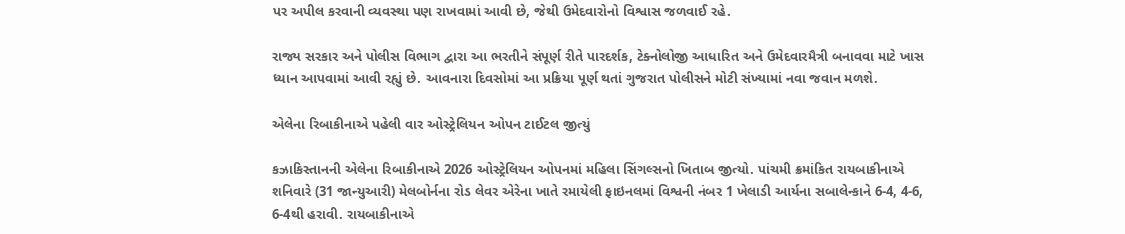પર અપીલ કરવાની વ્યવસ્થા પણ રાખવામાં આવી છે, જેથી ઉમેદવારોનો વિશ્વાસ જળવાઈ રહે.

રાજ્ય સરકાર અને પોલીસ વિભાગ દ્વારા આ ભરતીને સંપૂર્ણ રીતે પારદર્શક, ટેક્નોલોજી આધારિત અને ઉમેદવારમૈત્રી બનાવવા માટે ખાસ ધ્યાન આપવામાં આવી રહ્યું છે. આવનારા દિવસોમાં આ પ્રક્રિયા પૂર્ણ થતાં ગુજરાત પોલીસને મોટી સંખ્યામાં નવા જવાન મળશે.

એલેના રિબાકીનાએ પહેલી વાર ઓસ્ટ્રેલિયન ઓપન ટાઈટલ જીત્યું

કઝાકિસ્તાનની એલેના રિબાકીનાએ 2026 ઓસ્ટ્રેલિયન ઓપનમાં મહિલા સિંગલ્સનો ખિતાબ જીત્યો. પાંચમી ક્રમાંકિત રાયબાકીનાએ શનિવારે (31 જાન્યુઆરી) મેલબોર્નના રોડ લેવર એરેના ખાતે રમાયેલી ફાઇનલમાં વિશ્વની નંબર 1 ખેલાડી આર્યના સબાલેન્કાને 6-4, 4-6, 6-4થી હરાવી. રાયબાકીનાએ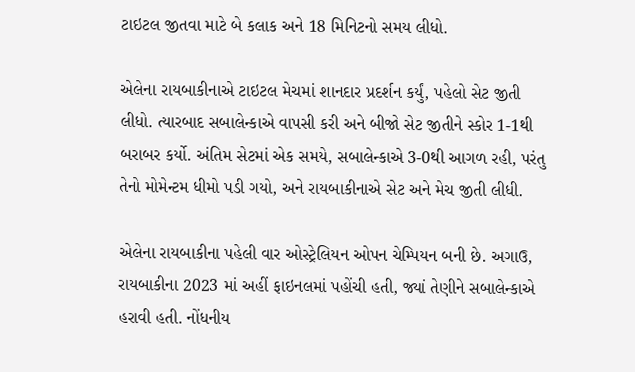ટાઇટલ જીતવા માટે બે કલાક અને 18 મિનિટનો સમય લીધો.

એલેના રાયબાકીનાએ ટાઇટલ મેચમાં શાનદાર પ્રદર્શન કર્યું, પહેલો સેટ જીતી લીધો. ત્યારબાદ સબાલેન્કાએ વાપસી કરી અને બીજો સેટ જીતીને સ્કોર 1-1થી બરાબર કર્યો. અંતિમ સેટમાં એક સમયે, સબાલેન્કાએ 3-0થી આગળ રહી, પરંતુ તેનો મોમેન્ટમ ધીમો પડી ગયો, અને રાયબાકીનાએ સેટ અને મેચ જીતી લીધી.

એલેના રાયબાકીના પહેલી વાર ઓસ્ટ્રેલિયન ઓપન ચેમ્પિયન બની છે. અગાઉ, રાયબાકીના 2023 માં અહીં ફાઇનલમાં પહોંચી હતી, જ્યાં તેણીને સબાલેન્કાએ હરાવી હતી. નોંધનીય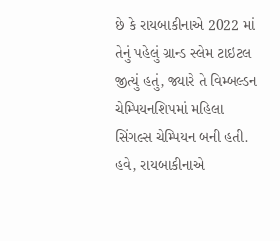છે કે રાયબાકીનાએ 2022 માં તેનું પહેલું ગ્રાન્ડ સ્લેમ ટાઇટલ જીત્યું હતું, જ્યારે તે વિમ્બલ્ડન ચેમ્પિયનશિપમાં મહિલા સિંગલ્સ ચેમ્પિયન બની હતી. હવે, રાયબાકીનાએ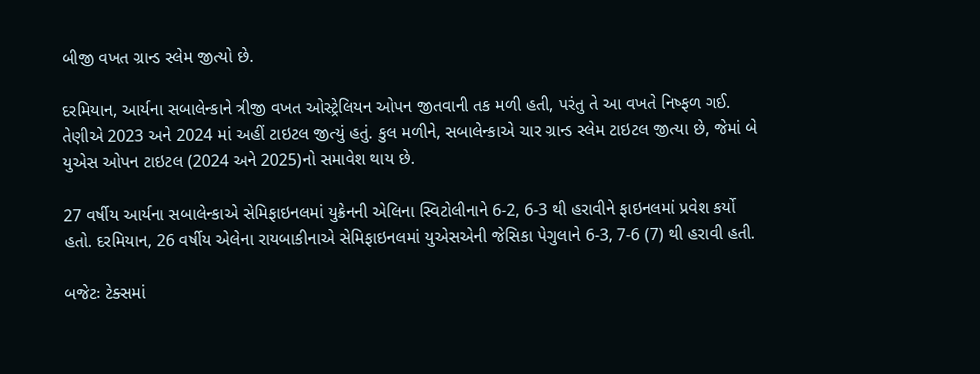બીજી વખત ગ્રાન્ડ સ્લેમ જીત્યો છે.

દરમિયાન, આર્યના સબાલેન્કાને ત્રીજી વખત ઓસ્ટ્રેલિયન ઓપન જીતવાની તક મળી હતી, પરંતુ તે આ વખતે નિષ્ફળ ગઈ. તેણીએ 2023 અને 2024 માં અહીં ટાઇટલ જીત્યું હતું. કુલ મળીને, સબાલેન્કાએ ચાર ગ્રાન્ડ સ્લેમ ટાઇટલ જીત્યા છે, જેમાં બે યુએસ ઓપન ટાઇટલ (2024 અને 2025)નો સમાવેશ થાય છે.

27 વર્ષીય આર્યના સબાલેન્કાએ સેમિફાઇનલમાં યુક્રેનની એલિના સ્વિટોલીનાને 6-2, 6-3 થી હરાવીને ફાઇનલમાં પ્રવેશ કર્યો હતો. દરમિયાન, 26 વર્ષીય એલેના રાયબાકીનાએ સેમિફાઇનલમાં યુએસએની જેસિકા પેગુલાને 6-3, 7-6 (7) થી હરાવી હતી.

બજેટઃ ટેક્સમાં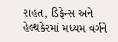રાહત, ડિફેન્સ અને હેલ્થકેરમાં મધ્યમ વર્ગને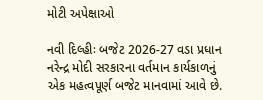મોટી અપેક્ષાઓ

નવી દિલ્હીઃ બજેટ 2026-27 વડા પ્રધાન નરેન્દ્ર મોદી સરકારના વર્તમાન કાર્યકાળનું એક મહત્વપૂર્ણ બજેટ માનવામાં આવે છે.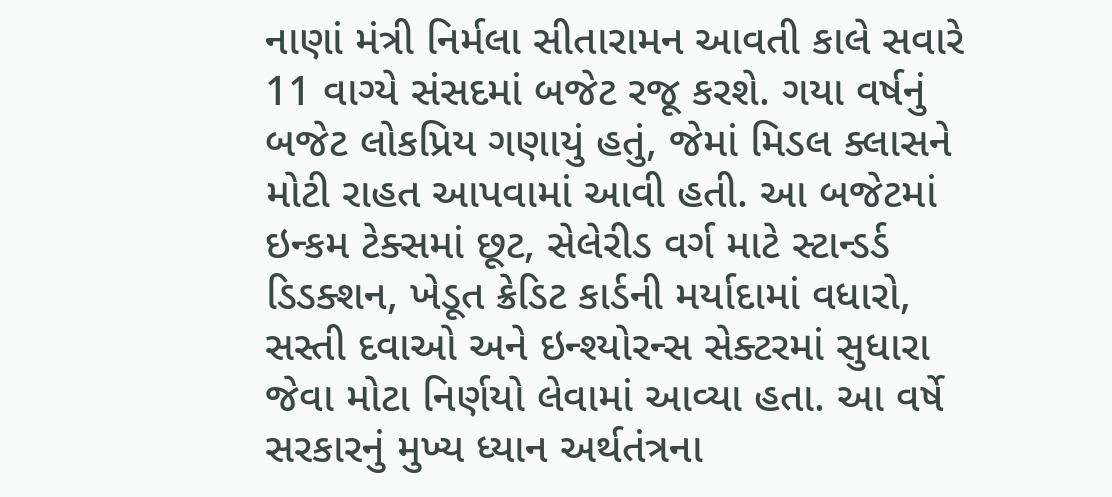નાણાં મંત્રી નિર્મલા સીતારામન આવતી કાલે સવારે 11 વાગ્યે સંસદમાં બજેટ રજૂ કરશે. ગયા વર્ષનું બજેટ લોકપ્રિય ગણાયું હતું, જેમાં મિડલ ક્લાસને મોટી રાહત આપવામાં આવી હતી. આ બજેટમાં ઇન્કમ ટેક્સમાં છૂટ, સેલેરીડ વર્ગ માટે સ્ટાન્ડર્ડ ડિડક્શન, ખેડૂત ક્રેડિટ કાર્ડની મર્યાદામાં વધારો, સસ્તી દવાઓ અને ઇન્શ્યોરન્સ સેક્ટરમાં સુધારા જેવા મોટા નિર્ણયો લેવામાં આવ્યા હતા. આ વર્ષે સરકારનું મુખ્ય ધ્યાન અર્થતંત્રના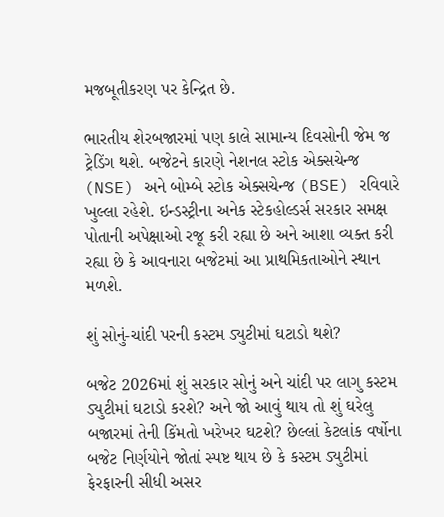મજબૂતીકરણ પર કેન્દ્રિત છે.

ભારતીય શેરબજારમાં પણ કાલે સામાન્ય દિવસોની જેમ જ ટ્રેડિંગ થશે. બજેટને કારણે નેશનલ સ્ટોક એક્સચેન્જ (NSE) અને બોમ્બે સ્ટોક એક્સચેન્જ (BSE) રવિવારે ખુલ્લા રહેશે. ઇન્ડસ્ટ્રીના અનેક સ્ટેકહોલ્ડર્સ સરકાર સમક્ષ પોતાની અપેક્ષાઓ રજૂ કરી રહ્યા છે અને આશા વ્યક્ત કરી રહ્યા છે કે આવનારા બજેટમાં આ પ્રાથમિકતાઓને સ્થાન મળશે.

શું સોનું-ચાંદી પરની કસ્ટમ ડ્યુટીમાં ઘટાડો થશે?

બજેટ 2026માં શું સરકાર સોનું અને ચાંદી પર લાગુ કસ્ટમ ડ્યુટીમાં ઘટાડો કરશે? અને જો આવું થાય તો શું ઘરેલુ બજારમાં તેની કિંમતો ખરેખર ઘટશે? છેલ્લાં કેટલાંક વર્ષોના બજેટ નિર્ણયોને જોતાં સ્પષ્ટ થાય છે કે કસ્ટમ ડ્યુટીમાં ફેરફારની સીધી અસર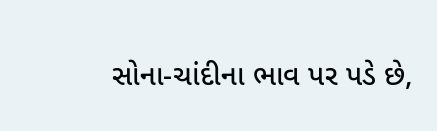સોના-ચાંદીના ભાવ પર પડે છે,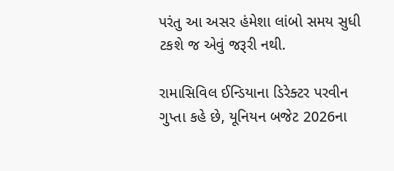પરંતુ આ અસર હંમેશા લાંબો સમય સુધી ટકશે જ એવું જરૂરી નથી.

રામાસિવિલ ઈન્ડિયાના ડિરેક્ટર પરવીન ગુપ્તા કહે છે, યૂનિયન બજેટ 2026ના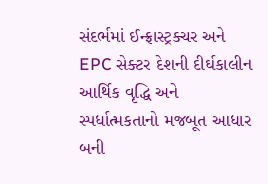સંદર્ભમાં ઈન્ફ્રાસ્ટ્રક્ચર અને EPC સેક્ટર દેશની દીર્ઘકાલીન આર્થિક વૃદ્ધિ અને સ્પર્ધાત્મકતાનો મજબૂત આધાર બની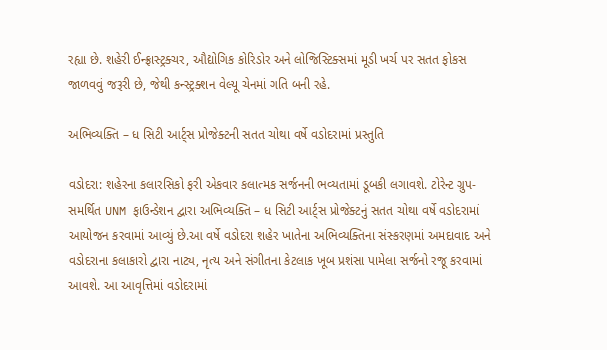રહ્યા છે. શહેરી ઈન્ફ્રાસ્ટ્રક્ચર, ઔદ્યોગિક કોરિડોર અને લોજિસ્ટિક્સમાં મૂડી ખર્ચ પર સતત ફોકસ જાળવવું જરૂરી છે, જેથી કન્સ્ટ્રક્શન વેલ્યૂ ચેનમાં ગતિ બની રહે.

અભિવ્યક્તિ – ધ સિટી આર્ટ્સ પ્રોજેક્ટની સતત ચોથા વર્ષે વડોદરામાં પ્રસ્તુતિ

વડોદરા: શહેરના કલારસિકો ફરી એકવાર કલાત્મક સર્જનની ભવ્યતામાં ડૂબકી લગાવશે. ટોરેન્ટ ગ્રુપ-સમર્થિત UNM ફાઉન્ડેશન દ્વારા અભિવ્યક્તિ – ધ સિટી આર્ટ્સ પ્રોજેક્ટનું સતત ચોથા વર્ષે વડોદરામાં આયોજન કરવામાં આવ્યું છે.આ વર્ષે વડોદરા શહેર ખાતેના અભિવ્યક્તિના સંસ્કરણમાં અમદાવાદ અને વડોદરાના કલાકારો દ્વારા નાટ્ય, નૃત્ય અને સંગીતના કેટલાક ખૂબ પ્રશંસા પામેલા સર્જનો રજૂ કરવામાં આવશે. આ આવૃત્તિમાં વડોદરામાં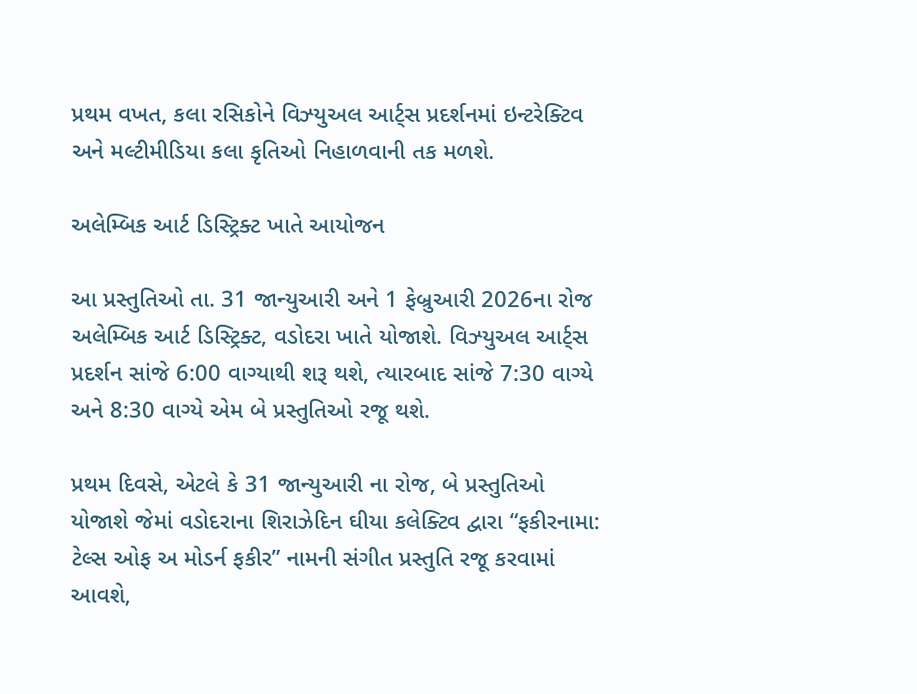પ્રથમ વખત, કલા રસિકોને વિઝ્યુઅલ આર્ટ્સ પ્રદર્શનમાં ઇન્ટરેક્ટિવ અને મલ્ટીમીડિયા કલા કૃતિઓ નિહાળવાની તક મળશે.

અલેમ્બિક આર્ટ ડિસ્ટ્રિક્ટ ખાતે આયોજન

આ પ્રસ્તુતિઓ તા. 31 જાન્યુઆરી અને 1 ફેબ્રુઆરી 2026ના રોજ અલેમ્બિક આર્ટ ડિસ્ટ્રિક્ટ, વડોદરા ખાતે યોજાશે. વિઝ્યુઅલ આર્ટ્સ પ્રદર્શન સાંજે 6:00 વાગ્યાથી શરૂ થશે, ત્યારબાદ સાંજે 7:30 વાગ્યે અને 8:30 વાગ્યે એમ બે પ્રસ્તુતિઓ રજૂ થશે.

પ્રથમ દિવસે, એટલે કે 31 જાન્યુઆરી ના રોજ, બે પ્રસ્તુતિઓ યોજાશે જેમાં વડોદરાના શિરાઝેદિન ઘીયા કલેક્ટિવ દ્વારા “ફકીરનામા: ટેલ્સ ઓફ અ મોડર્ન ફકીર” નામની સંગીત પ્રસ્તુતિ રજૂ કરવામાં આવશે,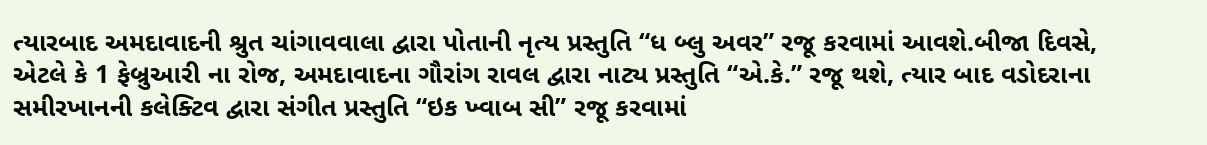ત્યારબાદ અમદાવાદની શ્રુત ચાંગાવવાલા દ્વારા પોતાની નૃત્ય પ્રસ્તુતિ “ધ બ્લુ અવર” રજૂ કરવામાં આવશે.બીજા દિવસે, એટલે કે 1 ફેબ્રુઆરી ના રોજ, અમદાવાદના ગૌરાંગ રાવલ દ્વારા નાટ્ય પ્રસ્તુતિ “એ.કે.” રજૂ થશે, ત્યાર બાદ વડોદરાના સમીરખાનની કલેક્ટિવ દ્વારા સંગીત પ્રસ્તુતિ “ઇક ખ્વાબ સી” રજૂ કરવામાં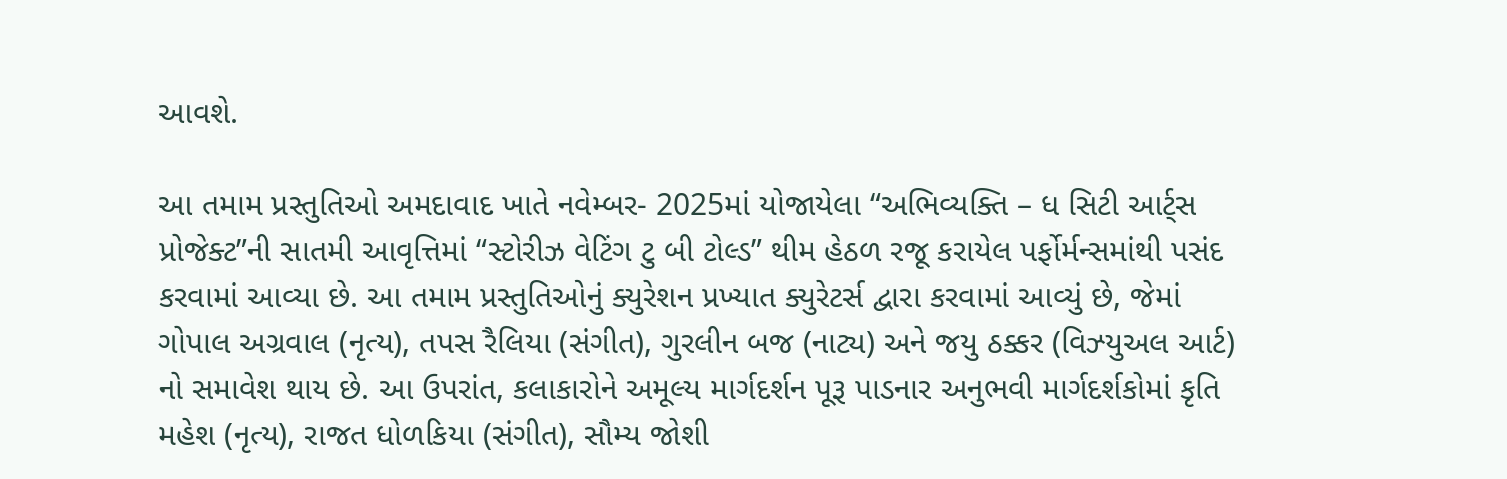આવશે.

આ તમામ પ્રસ્તુતિઓ અમદાવાદ ખાતે નવેમ્બર- 2025માં યોજાયેલા “અભિવ્યક્તિ – ધ સિટી આર્ટ્સ પ્રોજેક્ટ”ની સાતમી આવૃત્તિમાં “સ્ટોરીઝ વેટિંગ ટુ બી ટોલ્ડ” થીમ હેઠળ રજૂ કરાયેલ પર્ફોર્મન્સમાંથી પસંદ કરવામાં આવ્યા છે. આ તમામ પ્રસ્તુતિઓનું ક્યુરેશન પ્રખ્યાત ક્યુરેટર્સ દ્વારા કરવામાં આવ્યું છે, જેમાં ગોપાલ અગ્રવાલ (નૃત્ય), તપસ રૈલિયા (સંગીત), ગુરલીન બજ (નાટ્ય) અને જયુ ઠક્કર (વિઝ્યુઅલ આર્ટ) નો સમાવેશ થાય છે. આ ઉપરાંત, કલાકારોને અમૂલ્ય માર્ગદર્શન પૂરૂ પાડનાર અનુભવી માર્ગદર્શકોમાં કૃતિ મહેશ (નૃત્ય), રાજત ધોળકિયા (સંગીત), સૌમ્ય જોશી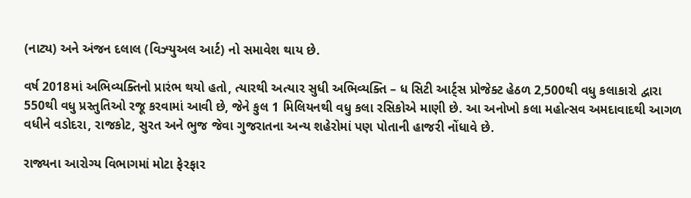(નાટ્ય) અને અંજન દલાલ (વિઝ્યુઅલ આર્ટ) નો સમાવેશ થાય છે.

વર્ષ 2018માં અભિવ્યક્તિનો પ્રારંભ થયો હતો, ત્યારથી અત્યાર સુધી અભિવ્યક્તિ – ધ સિટી આર્ટ્સ પ્રોજેક્ટ હેઠળ 2,500થી વધુ કલાકારો દ્વારા 550થી વધુ પ્રસ્તુતિઓ રજૂ કરવામાં આવી છે, જેને કુલ 1 મિલિયનથી વધુ કલા રસિકોએ માણી છે. આ અનોખો કલા મહોત્સવ અમદાવાદથી આગળ વધીને વડોદરા, રાજકોટ, સુરત અને ભુજ જેવા ગુજરાતના અન્ય શહેરોમાં પણ પોતાની હાજરી નોંધાવે છે.

રાજ્યના આરોગ્ય વિભાગમાં મોટા ફેરફાર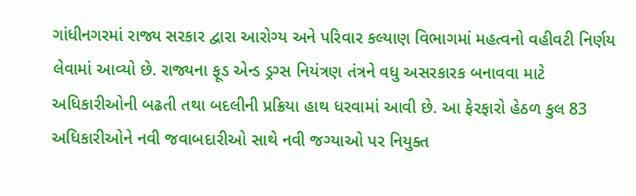ગાંધીનગરમાં રાજ્ય સરકાર દ્વારા આરોગ્ય અને પરિવાર કલ્યાણ વિભાગમાં મહત્વનો વહીવટી નિર્ણય લેવામાં આવ્યો છે. રાજ્યના ફૂડ એન્ડ ડ્રગ્સ નિયંત્રણ તંત્રને વધુ અસરકારક બનાવવા માટે અધિકારીઓની બઢતી તથા બદલીની પ્રક્રિયા હાથ ધરવામાં આવી છે. આ ફેરફારો હેઠળ કુલ 83 અધિકારીઓને નવી જવાબદારીઓ સાથે નવી જગ્યાઓ પર નિયુક્ત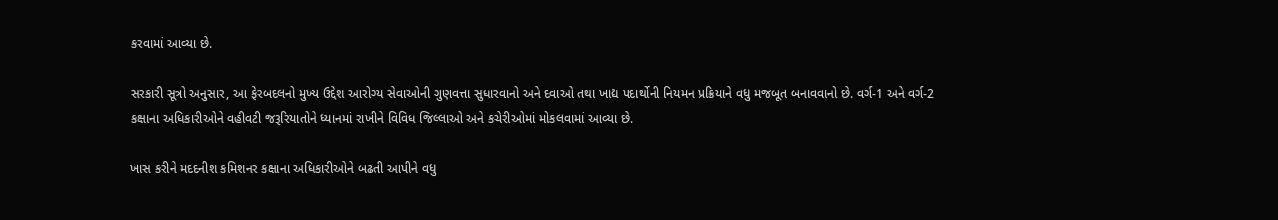કરવામાં આવ્યા છે.

સરકારી સૂત્રો અનુસાર, આ ફેરબદલનો મુખ્ય ઉદ્દેશ આરોગ્ય સેવાઓની ગુણવત્તા સુધારવાનો અને દવાઓ તથા ખાદ્ય પદાર્થોની નિયમન પ્રક્રિયાને વધુ મજબૂત બનાવવાનો છે. વર્ગ-1 અને વર્ગ-2 કક્ષાના અધિકારીઓને વહીવટી જરૂરિયાતોને ધ્યાનમાં રાખીને વિવિધ જિલ્લાઓ અને કચેરીઓમાં મોકલવામાં આવ્યા છે.

ખાસ કરીને મદદનીશ કમિશનર કક્ષાના અધિકારીઓને બઢતી આપીને વધુ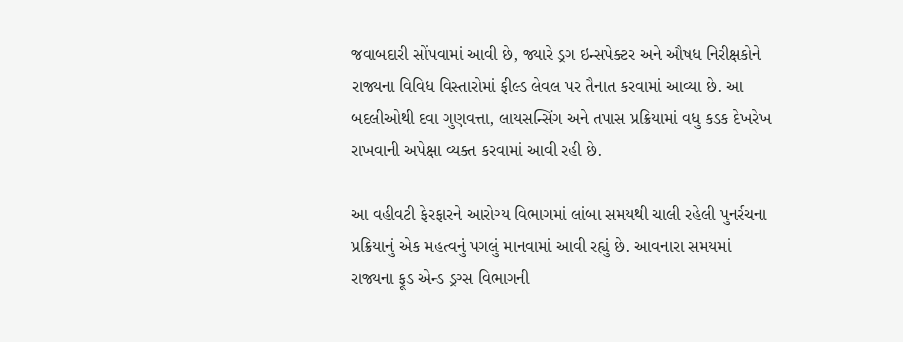જવાબદારી સોંપવામાં આવી છે, જ્યારે ડ્રગ ઇન્સપેક્ટર અને ઔષધ નિરીક્ષકોને રાજ્યના વિવિધ વિસ્તારોમાં ફીલ્ડ લેવલ પર તૈનાત કરવામાં આવ્યા છે. આ બદલીઓથી દવા ગુણવત્તા, લાયસન્સિંગ અને તપાસ પ્રક્રિયામાં વધુ કડક દેખરેખ રાખવાની અપેક્ષા વ્યક્ત કરવામાં આવી રહી છે.

આ વહીવટી ફેરફારને આરોગ્ય વિભાગમાં લાંબા સમયથી ચાલી રહેલી પુનર્રચના પ્રક્રિયાનું એક મહત્વનું પગલું માનવામાં આવી રહ્યું છે. આવનારા સમયમાં રાજ્યના ફૂડ એન્ડ ડ્રગ્સ વિભાગની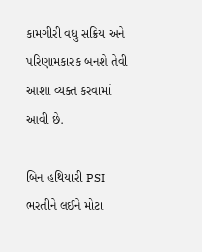કામગીરી વધુ સક્રિય અને પરિણામકારક બનશે તેવી આશા વ્યક્ત કરવામાં આવી છે.

બિન હથિયારી PSI ભરતીને લઈને મોટા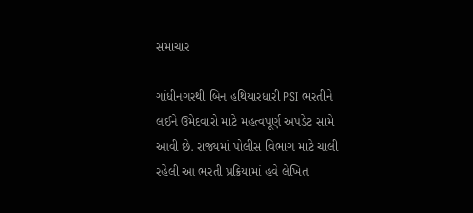સમાચાર

ગાંધીનગરથી બિન હથિયારધારી PSI ભરતીને લઈને ઉમેદવારો માટે મહત્વપૂર્ણ અપડેટ સામે આવી છે. રાજ્યમાં પોલીસ વિભાગ માટે ચાલી રહેલી આ ભરતી પ્રક્રિયામાં હવે લેખિત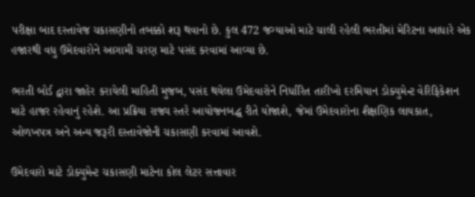પરીક્ષા બાદ દસ્તાવેજ ચકાસણીનો તબક્કો શરૂ થવાનો છે. કુલ 472 જગ્યાઓ માટે ચાલી રહેલી ભરતીમાં મેરિટના આધારે એક હજારથી વધુ ઉમેદવારોને આગામી ચરણ માટે પસંદ કરવામાં આવ્યા છે.

ભરતી બોર્ડ દ્વારા જાહેર કરાયેલી માહિતી મુજબ, પસંદ થયેલા ઉમેદવારોને નિર્ધારિત તારીખો દરમિયાન ડોક્યુમેન્ટ વેરિફિકેશન માટે હાજર રહેવાનું રહેશે. આ પ્રક્રિયા રાજ્ય સ્તરે આયોજનબદ્ધ રીતે યોજાશે, જેમાં ઉમેદવારોના શૈક્ષણિક લાયકાત, ઓળખપત્ર અને અન્ય જરૂરી દસ્તાવેજોની ચકાસણી કરવામાં આવશે.

ઉમેદવારો માટે ડોક્યુમેન્ટ ચકાસણી માટેના કોલ લેટર સત્તાવાર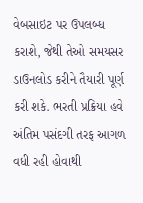વેબસાઇટ પર ઉપલબ્ધ કરાશે, જેથી તેઓ સમયસર ડાઉનલોડ કરીને તૈયારી પૂર્ણ કરી શકે. ભરતી પ્રક્રિયા હવે અંતિમ પસંદગી તરફ આગળ વધી રહી હોવાથી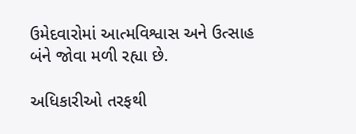ઉમેદવારોમાં આત્મવિશ્વાસ અને ઉત્સાહ બંને જોવા મળી રહ્યા છે.

અધિકારીઓ તરફથી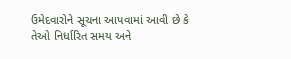ઉમેદવારોને સૂચના આપવામાં આવી છે કે તેઓ નિર્ધારિત સમય અને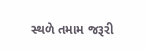સ્થળે તમામ જરૂરી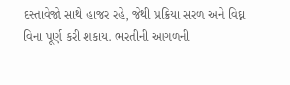દસ્તાવેજો સાથે હાજર રહે, જેથી પ્રક્રિયા સરળ અને વિઘ્ન વિના પૂર્ણ કરી શકાય. ભરતીની આગળની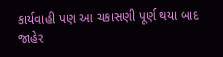કાર્યવાહી પણ આ ચકાસણી પૂર્ણ થયા બાદ જાહેર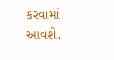કરવામાં આવશે.